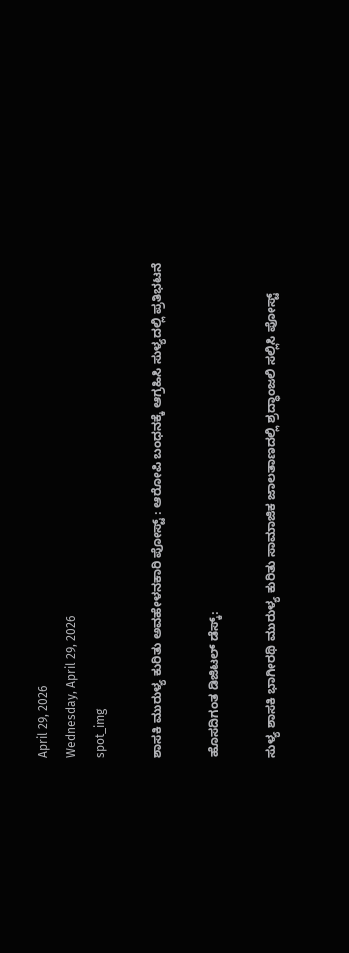April 29, 2026
Wednesday, April 29, 2026
spot_img

ಶಾಸಕಿ ಮುರುಳ್ಯ ಕುರಿತು ಅವಹೇಳನಕಾರಿ ಪೋಸ್ಟ್ : ಆರೋಪಿ ಬಂಧನಕ್ಕೆ ಆಗ್ರಹಿಸಿ ಸುಳ್ಯದಲ್ಲಿ ಪ್ರತಿಭಟನೆ

ಹೊಸದಿಗಂತ ಡಿಜಿಟಲ್‌ ಡೆಸ್ಕ್‌:

ಸುಳ್ಯ ಶಾಸಕಿ ಭಾಗೀರಥಿ ಮುರುಳ್ಯ ಕುರಿತು ಸಾಮಾಜಿಕ ಜಾಲತಾಣದಲ್ಲಿ ಶ್ರದ್ಧಾಂಜಲಿ ಸಲ್ಲಿಸಿ ಪೋಸ್ಟ್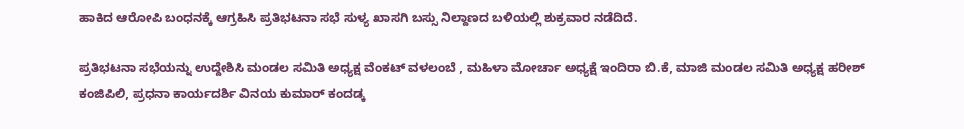ಹಾಕಿದ ಆರೋಪಿ ಬಂಧನಕ್ಕೆ ಆಗ್ರಹಿಸಿ ಪ್ರತಿಭಟನಾ ಸಭೆ ಸುಳ್ಯ ಖಾಸಗಿ ಬಸ್ಸು ನಿಲ್ದಾಣದ ಬಳಿಯಲ್ಲಿ ಶುಕ್ರವಾರ ನಡೆದಿದೆ.

ಪ್ರತಿಭಟನಾ ಸಭೆಯನ್ನು ಉದ್ದೇಶಿಸಿ ಮಂಡಲ ಸಮಿತಿ ಅಧ್ಯಕ್ಷ ವೆಂಕಟ್ ವಳಲಂಬೆ , ಮಹಿಳಾ ಮೋರ್ಚಾ ಅಧ್ಯಕ್ಷೆ ಇಂದಿರಾ ಬಿ.ಕೆ, ಮಾಜಿ ಮಂಡಲ ಸಮಿತಿ ಅಧ್ಯಕ್ಷ ಹರೀಶ್ ಕಂಜಿಪಿಲಿ, ಪ್ರಧನಾ ಕಾರ್ಯದರ್ಶಿ ವಿನಯ ಕುಮಾರ್ ಕಂದಡ್ಕ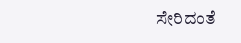ಸೇರಿದಂತೆ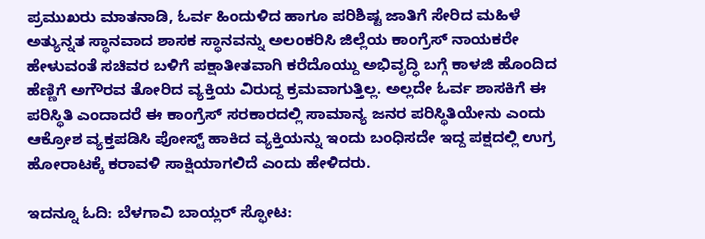ಪ್ರಮುಖರು ಮಾತನಾಡಿ, ಓರ್ವ ಹಿಂದುಳಿದ ಹಾಗೂ ಪರಿಶಿಷ್ಟ ಜಾತಿಗೆ ಸೇರಿದ ಮಹಿಳೆ ಅತ್ಯುನ್ನತ ಸ್ಥಾನವಾದ ಶಾಸಕ ಸ್ಥಾನವನ್ನು ಅಲಂಕರಿಸಿ ಜಿಲ್ಲೆಯ ಕಾಂಗ್ರೆಸ್ ನಾಯಕರೇ ಹೇಳುವಂತೆ ಸಚಿವರ ಬಳಿಗೆ ಪಕ್ಷಾತೀತವಾಗಿ ಕರೆದೊಯ್ದು ಅಭಿವೃದ್ಧಿ ಬಗ್ಗೆ ಕಾಳಜಿ ಹೊಂದಿದ ಹೆಣ್ಣಿಗೆ ಅಗೌರವ ತೋರಿದ ವ್ಯಕ್ತಿಯ ವಿರುದ್ದ ಕ್ರಮವಾಗುತ್ತಿಲ್ಲ. ಅಲ್ಲದೇ ಓರ್ವ ಶಾಸಕಿಗೆ ಈ ಪರಿಸ್ಥಿತಿ ಎಂದಾದರೆ ಈ ಕಾಂಗ್ರೆಸ್ ಸರಕಾರದಲ್ಲಿ ಸಾಮಾನ್ಯ ಜನರ ಪರಿಸ್ಥಿತಿಯೇನು ಎಂದು ಆಕ್ರೋಶ ವ್ಯಕ್ತಪಡಿಸಿ ಪೋಸ್ಟ್ ಹಾಕಿದ ವ್ಯಕ್ತಿಯನ್ನು ಇಂದು ಬಂಧಿಸದೇ ಇದ್ದ ಪಕ್ಷದಲ್ಲಿ ಉಗ್ರ ಹೋರಾಟಕ್ಕೆ ಕರಾವಳಿ ಸಾಕ್ಷಿಯಾಗಲಿದೆ ಎಂದು ಹೇಳಿದರು.

ಇ‌ದನ್ನೂ ಓದಿ: ಬೆಳಗಾವಿ ಬಾಯ್ಲರ್ ಸ್ಫೋಟ: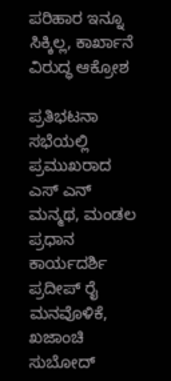ಪರಿಹಾರ ಇನ್ನೂ ಸಿಕ್ಕಿಲ್ಲ, ಕಾರ್ಖಾನೆ ವಿರುದ್ಧ ಆಕ್ರೋಶ

ಪ್ರತಿಭಟನಾ ಸಭೆಯಲ್ಲಿ ಪ್ರಮುಖರಾದ ಎಸ್ ಎನ್ ಮನ್ಮಥ, ಮಂಡಲ ಪ್ರಧಾನ ಕಾರ್ಯದರ್ಶಿ ಪ್ರದೀಪ್ ರೈ ಮನವೊಳಿಕೆ, ಖಜಾಂಚಿ ಸುಬೋದ್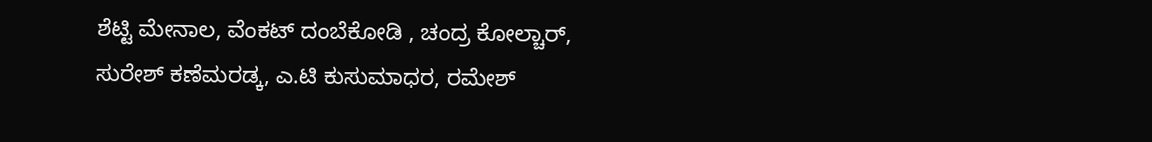ಶೆಟ್ಟಿ ಮೇನಾಲ, ವೆಂಕಟ್ ದಂಬೆಕೋಡಿ , ಚಂದ್ರ ಕೋಲ್ಚಾರ್, ಸುರೇಶ್ ಕಣೆಮರಡ್ಕ, ಎ.ಟಿ ಕುಸುಮಾಧರ, ರಮೇಶ್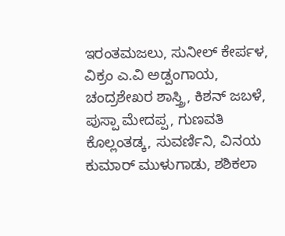ಇರಂತಮಜಲು, ಸುನೀಲ್ ಕೇರ್ಪಳ, ವಿಕ್ರಂ ಎ.ವಿ ಅಡ್ಪಂಗಾಯ, ಚಂದ್ರಶೇಖರ ಶಾಸ್ತ್ರಿ, ಕಿಶನ್ ಜಬಳೆ, ಪುಸ್ಪಾ ಮೇದಪ್ಪ, ಗುಣವತಿ ಕೊಲ್ಲಂತಡ್ಕ, ಸುವರ್ಣಿನಿ, ವಿನಯ ಕುಮಾರ್ ಮುಳುಗಾಡು, ಶಶಿಕಲಾ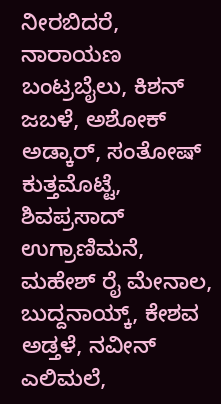ನೀರಬಿದರೆ, ನಾರಾಯಣ ಬಂಟ್ರಬೈಲು, ಕಿಶನ್ ಜಬಳೆ, ಅಶೋಕ್ ಅಡ್ಕಾರ್, ಸಂತೋಷ್ ಕುತ್ತಮೊಟ್ಟೆ, ಶಿವಪ್ರಸಾದ್ ಉಗ್ರಾಣಿಮನೆ, ಮಹೇಶ್ ರೈ ಮೇನಾಲ, ಬುದ್ದನಾಯ್ಕ್, ಕೇಶವ ಅಡ್ತಳೆ, ನವೀನ್ ಎಲಿಮಲೆ,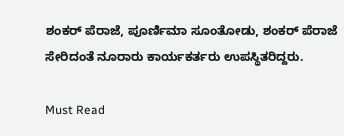ಶಂಕರ್ ಪೆರಾಜೆ, ಪೂರ್ಣಿಮಾ ಸೂಂತೋಡು, ಶಂಕರ್ ಪೆರಾಜೆ ಸೇರಿದಂತೆ ನೂರಾರು ಕಾರ್ಯಕರ್ತರು ಉಪಸ್ಥಿತರಿದ್ದರು.

Must Read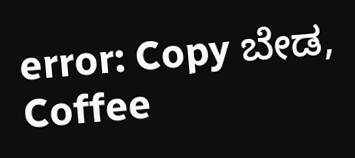error: Copy ಬೇಡ, Coffee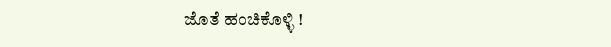ಜೊತೆ ಹಂಚಿಕೊಳ್ಳಿ !